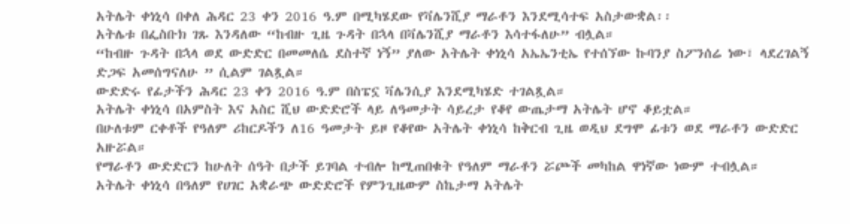አትሌት ቀነኒሳ በቀለ ሕዳር 23 ቀን 2016 ዓ.ም በሚካሄደው የቫሌንሺያ ማራቶን እንደሚሳተፍ አስታውቋል፡፡
አትሌቱ በፌስቡክ ገጹ እንዳለው “ከብዙ ጊዜ ጉዳት በኋላ በቫሌንሺያ ማራቶን እሳተፋለሁ” ብሏል።
“ከብዙ ጉዳት በኋላ ወደ ውድድር በመመለሴ ደስተኛ ነኝ” ያለው አትሌት ቀነኒሳ አኤኤንቲኤ የተሰኘው ኩባንያ ስፖንሰሬ ነው፣ ላደረገልኝ ድጋፍ አመሰግናለሁ ” ሲልም ገልጿል።
ውድድሩ የፊታችን ሕዳር 23 ቀን 2016 ዓ.ም በስፔኗ ቫሌንሲያ እንደሚካሄድ ተገልጿል።
አትሌት ቀነኒሳ በአምስት እና አስር ሺህ ውድድሮች ላይ ለዓመታት ሳይረታ የቆየ ውጤታማ አትሌት ሆኖ ቆይቷል።
በሁለቱም ርቀቶች የዓለም ሪከርዶችን ለ16 ዓመታት ይዞ የቆየው አትሌት ቀነኒሳ ከቅርብ ጊዜ ወዲህ ደግሞ ፊቱን ወደ ማራቶን ውድድር አዙሯል።
የማራቶን ውድድርን ከሁለት ሰዓት በታች ይገባል ተብሎ ከሚጠበቁት የዓለም ማራቶን ሯጮች መካከል ዋነኛው ነውም ተብሏል።
አትሌት ቀነኒሳ በዓለም የሀገር አቋራጭ ውድድሮች የምንጊዜውም ስኬታማ አትሌት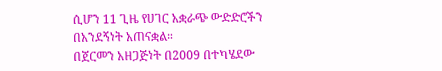ሲሆን 11 ጊዜ የሀገር አቋራጭ ውድድሮችን በአንደኝነት አጠናቋል።
በጀርመን አዘጋጅነት በ2009 በተካሄደው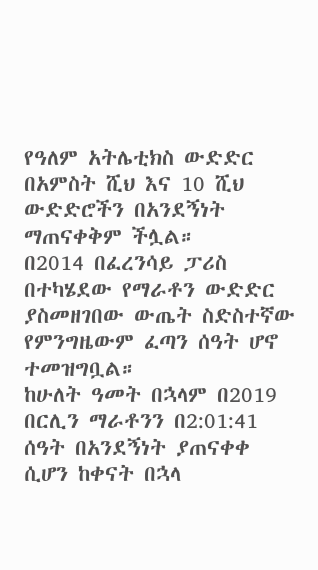የዓለም አትሌቲክስ ውድድር በአምስት ሺህ እና 10 ሺህ ውድድሮችን በአንደኝነት ማጠናቀቅም ችሏል።
በ2014 በፈረንሳይ ፓሪስ በተካሄደው የማራቶን ውድድር ያስመዘገበው ውጤት ስድስተኛው የምንግዜውም ፈጣን ሰዓት ሆኖ ተመዝግቧል።
ከሁለት ዓመት በኋላም በ2019 በርሊን ማራቶንን በ2:01:41 ሰዓት በአንደኝነት ያጠናቀቀ ሲሆን ከቀናት በኋላ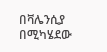በቫሌንሲያ በሚካሄደው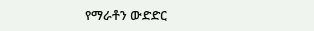የማራቶን ውድድር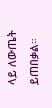ላይ ለውጤት ይጠበቃል።